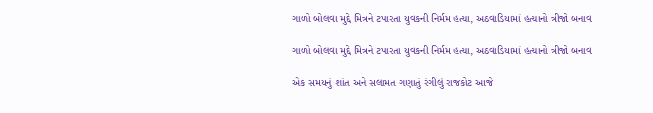ગાળો બોલવા મુદ્દે મિત્રને ટપારતા યુવકની નિર્મમ હત્યા, અઠવાડિયામાં હત્યાનો ત્રીજો બનાવ

ગાળો બોલવા મુદ્દે મિત્રને ટપારતા યુવકની નિર્મમ હત્યા, અઠવાડિયામાં હત્યાનો ત્રીજો બનાવ

એક સમયનું શાંત અને સલામત ગણાતું રંગીલું રાજકોટ આજે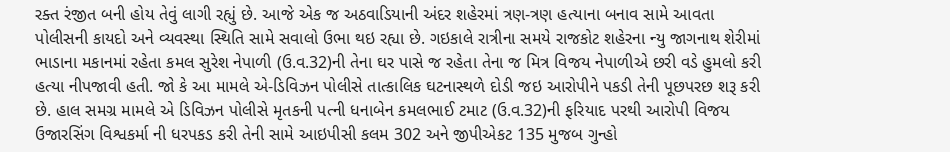રક્ત રંજીત બની હોય તેવું લાગી રહ્યું છે. આજે એક જ અઠવાડિયાની અંદર શહેરમાં ત્રણ-ત્રણ હત્યાના બનાવ સામે આવતા પોલીસની કાયદો અને વ્યવસ્થા સ્થિતિ સામે સવાલો ઉભા થઇ રહ્યા છે. ગઇકાલે રાત્રીના સમયે રાજકોટ શહેરના ન્યુ જાગનાથ શેરીમાં ભાડાના મકાનમાં રહેતા કમલ સુરેશ નેપાળી (ઉ.વ.32)ની તેના ઘર પાસે જ રહેતા તેના જ મિત્ર વિજય નેપાળીએ છરી વડે હુમલો કરી હત્યા નીપજાવી હતી. જો કે આ મામલે એ-ડિવિઝન પોલીસે તાત્કાલિક ઘટનાસ્થળે દોડી જઇ આરોપીને પકડી તેની પૂછપરછ શરૂ કરી છે. હાલ સમગ્ર મામલે એ ડિવિઝન પોલીસે મૃતકની પત્ની ધનાબેન કમલભાઈ ટમાટ (ઉ.વ.32)ની ફરિયાદ પરથી આરોપી વિજય ઉજારસિંગ વિશ્વકર્મા ની ધરપકડ કરી તેની સામે આઇપીસી કલમ 302 અને જીપીએકટ 135 મુજબ ગુન્હો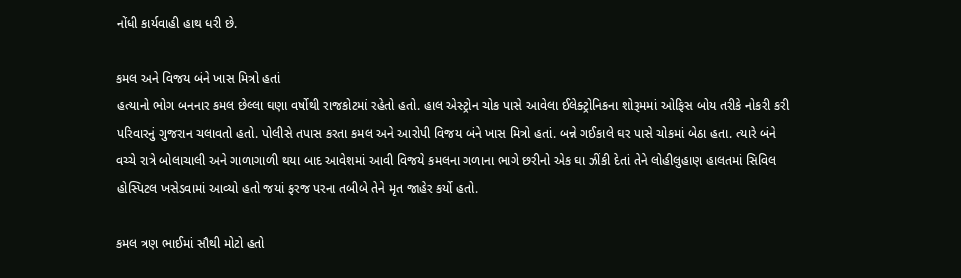નોંધી કાર્યવાહી હાથ ધરી છે.

કમલ અને વિજય બંને ખાસ મિત્રો હતાં
હત્યાનો ભોગ બનનાર કમલ છેલ્લા ઘણા વર્ષોથી રાજકોટમાં રહેતો હતો. હાલ એસ્ટ્રોન ચોક પાસે આવેલા ઈલેક્ટ્રોનિકના શોરૂમમાં ઓફિસ બોય તરીકે નોકરી કરી પરિવારનું ગુજરાન ચલાવતો હતો. પોલીસે તપાસ કરતા કમલ અને આરોપી વિજય બંને ખાસ મિત્રો હતાં. બન્ને ગઈકાલે ઘર પાસે ચોકમાં બેઠા હતા. ત્યારે બંને વચ્ચે રાત્રે બોલાચાલી અને ગાળાગાળી થયા બાદ આવેશમાં આવી વિજયે કમલના ગળાના ભાગે છરીનો એક ઘા ઝીંકી દેતાં તેને લોહીલુહાણ હાલતમાં સિવિલ હોસ્પિટલ ખસેડવામાં આવ્યો હતો જયાં ફરજ પરના તબીબે તેને મૃત જાહેર કર્યો હતો.

કમલ ત્રણ ભાઈમાં સૌથી મોટો હતો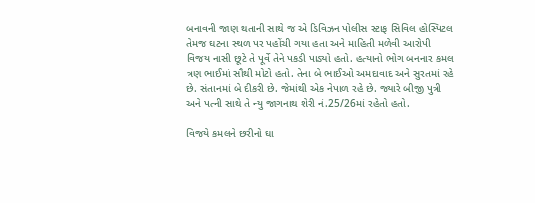બનાવની જાણ થતાની સાથે જ એ ડિવિઝન પોલીસ સ્ટાફ સિવિલ હોસ્પિટલ તેમજ ઘટના સ્થળ પર પહોંચી ગયા હતા અને માહિતી મળેવી આરોપી વિજય નાસી છૂટે તે પૂર્વે તેને પકડી પાડ્યો હતો. હત્યાનો ભોગ બનનાર કમલ ત્રણ ભાઈમાં સૌથી મોટો હતો. તેના બે ભાઈઓ અમદાવાદ અને સુરતમાં રહે છે. સંતાનમાં બે દીકરી છે. જેમાંથી એક નેપાળ રહે છે. જ્યારે બીજી પુત્રી અને પત્ની સાથે તે ન્યુ જાગનાથ શેરી નં.25/26માં રહેતો હતો.

વિજયે કમલને છરીનો ઘા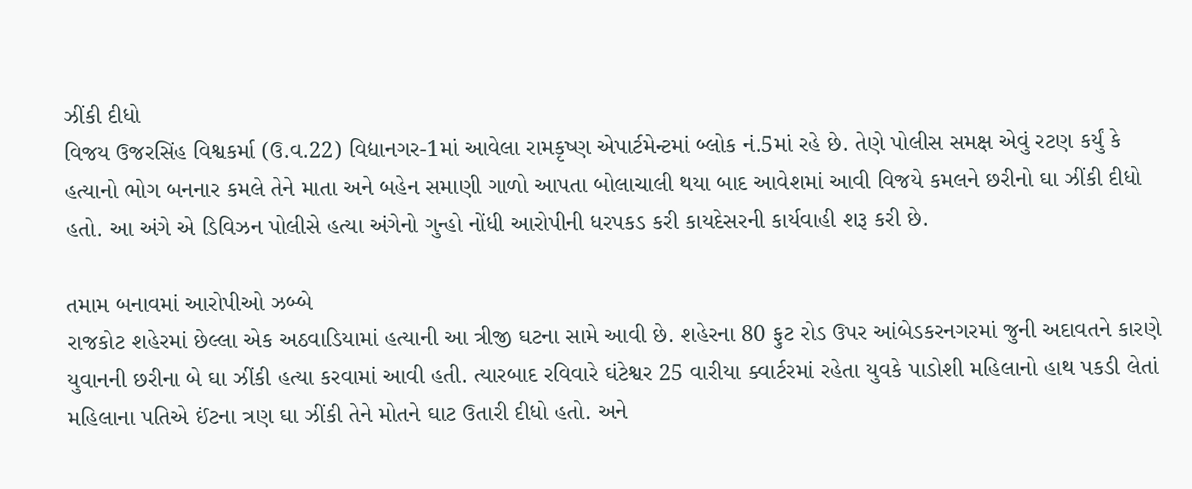ઝીંકી દીધો
વિજય ઉજરસિંહ વિશ્વકર્મા (ઉ.વ.22) વિદ્યાનગર-1માં આવેલા રામકૃષ્ણ એપાર્ટમેન્ટમાં બ્લોક નં.5માં રહે છે. તેણે પોલીસ સમક્ષ એવું રટણ કર્યું કે હત્યાનો ભોગ બનનાર કમલે તેને માતા અને બહેન સમાણી ગાળો આપતા બોલાચાલી થયા બાદ આવેશમાં આવી વિજયે કમલને છરીનો ઘા ઝીંકી દીધો હતો. આ અંગે એ ડિવિઝન પોલીસે હત્યા અંગેનો ગુન્હો નોંધી આરોપીની ધરપકડ કરી કાયદેસરની કાર્યવાહી શરૂ કરી છે.

તમામ બનાવમાં આરોપીઓ ઝબ્બે
રાજકોટ શહેરમાં છેલ્લા એક અઠવાડિયામાં હત્યાની આ ત્રીજી ઘટના સામે આવી છે. શહેરના 80 ફુટ રોડ ઉપર આંબેડકરનગરમાં જુની અદાવતને કારણે યુવાનની છરીના બે ઘા ઝીંકી હત્યા કરવામાં આવી હતી. ત્યારબાદ રવિવારે ઘંટેશ્વર 25 વારીયા ક્વાર્ટરમાં રહેતા યુવકે પાડોશી મહિલાનો હાથ પકડી લેતાં મહિલાના પતિએ ઈંટના ત્રણ ઘા ઝીંકી તેને મોતને ઘાટ ઉતારી દીધો હતો. અને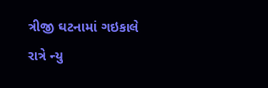ત્રીજી ઘટનામાં ગઇકાલે રાત્રે ન્યુ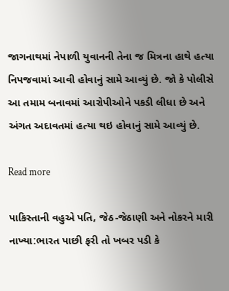જાગનાથમાં નેપાળી યુવાનની તેના જ મિત્રના હાથે હત્યા નિપજવામાં આવી હોવાનું સામે આવ્યું છે. જો કે પોલીસે આ તમામ બનાવમાં આરોપીઓને પકડી લીધા છે અને અંગત અદાવતમાં હત્યા થઇ હોવાનું સામે આવ્યું છે.

Read more

પાકિસ્તાની વહુએ પતિ, જેઠ-જેઠાણી અને નોકરને મારી નાખ્યા:ભારત પાછી ફરી તો ખબર પડી કે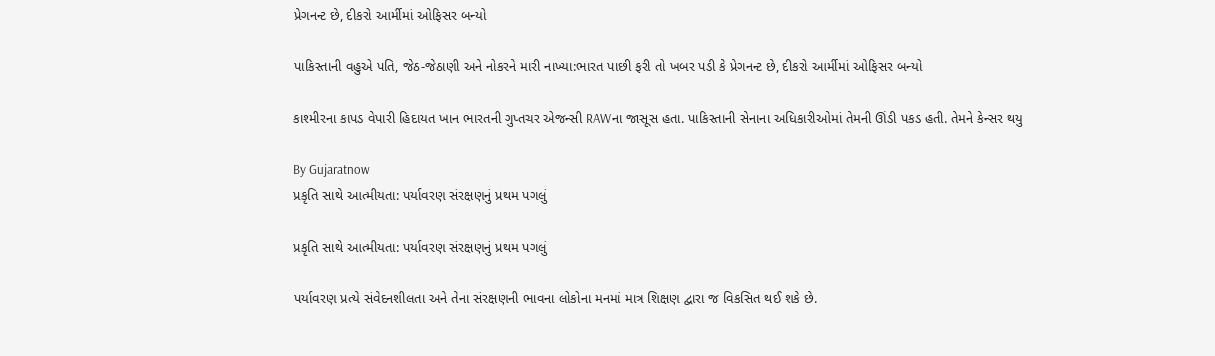પ્રેગનન્ટ છે, દીકરો આર્મીમાં ઓફિસર બન્યો

પાકિસ્તાની વહુએ પતિ, જેઠ-જેઠાણી અને નોકરને મારી નાખ્યા:ભારત પાછી ફરી તો ખબર પડી કે પ્રેગનન્ટ છે, દીકરો આર્મીમાં ઓફિસર બન્યો

કાશ્મીરના કાપડ વેપારી હિદાયત ખાન ભારતની ગુપ્તચર એજન્સી RAWના જાસૂસ હતા. પાકિસ્તાની સેનાના અધિકારીઓમાં તેમની ઊંડી પકડ હતી. તેમને કેન્સર થયુ

By Gujaratnow
પ્રકૃતિ સાથે આત્મીયતા: પર્યાવરણ સંરક્ષણનું પ્રથમ પગલું

પ્રકૃતિ સાથે આત્મીયતા: પર્યાવરણ સંરક્ષણનું પ્રથમ પગલું

પર્યાવરણ પ્રત્યે સંવેદનશીલતા અને તેના સંરક્ષણની ભાવના લોકોના મનમાં માત્ર શિક્ષણ દ્વારા જ વિકસિત થઈ શકે છે.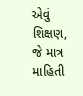એવું શિક્ષણ, જે માત્ર માહિતી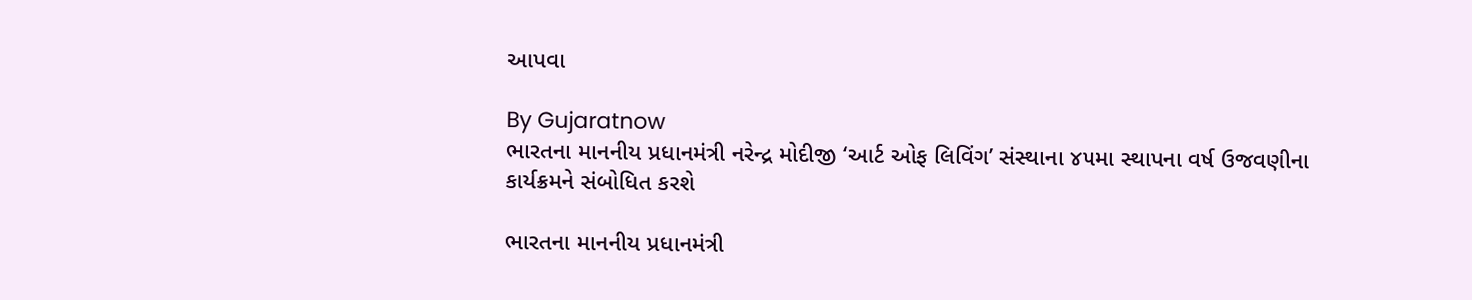આપવા

By Gujaratnow
ભારતના માનનીય પ્રધાનમંત્રી નરેન્દ્ર મોદીજી ‘આર્ટ ઓફ લિવિંગ’ સંસ્થાના ૪૫મા સ્થાપના વર્ષ ઉજવણીના કાર્યક્રમને સંબોધિત કરશે

ભારતના માનનીય પ્રધાનમંત્રી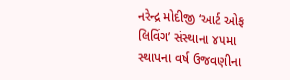નરેન્દ્ર મોદીજી ‘આર્ટ ઓફ લિવિંગ’ સંસ્થાના ૪૫મા સ્થાપના વર્ષ ઉજવણીના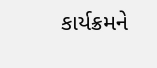કાર્યક્રમને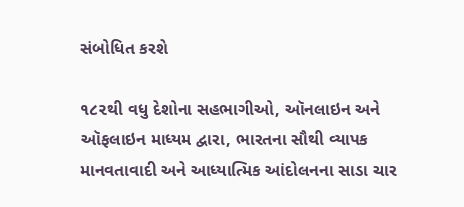સંબોધિત કરશે

૧૮૨થી વધુ દેશોના સહભાગીઓ, ઑનલાઇન અને ઑફલાઇન માધ્યમ દ્વારા, ભારતના સૌથી વ્યાપક માનવતાવાદી અને આધ્યાત્મિક આંદોલનના સાડા ચાર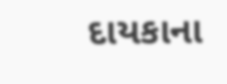દાયકાના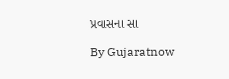પ્રવાસના સા

By Gujaratnow